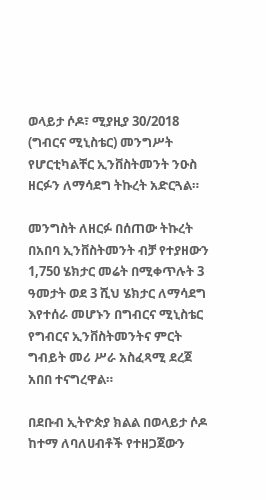ወላይታ ሶዶ፣ ሚያዚያ 30/2018 (ግብርና ሚኒስቴር) መንግሥት የሆርቲካልቸር ኢንቨስትመንት ንዑስ ዘርፉን ለማሳደግ ትኩረት አድርጓል።

መንግስት ለዘርፉ በሰጠው ትኩረት በአበባ ኢንቨስትመንት ብቻ የተያዘውን 1,750 ሄክታር መሬት በሚቀጥሉት 3 ዓመታት ወደ 3 ሺህ ሄክታር ለማሳደግ እየተሰራ መሆኑን በግብርና ሚኒስቴር የግብርና ኢንቨስትመንትና ምርት ግብይት መሪ ሥራ አስፈጻሚ ደረጀ አበበ ተናግረዋል።

በደቡብ ኢትዮጵያ ክልል በወላይታ ሶዶ ከተማ ለባለሀብቶች የተዘጋጀውን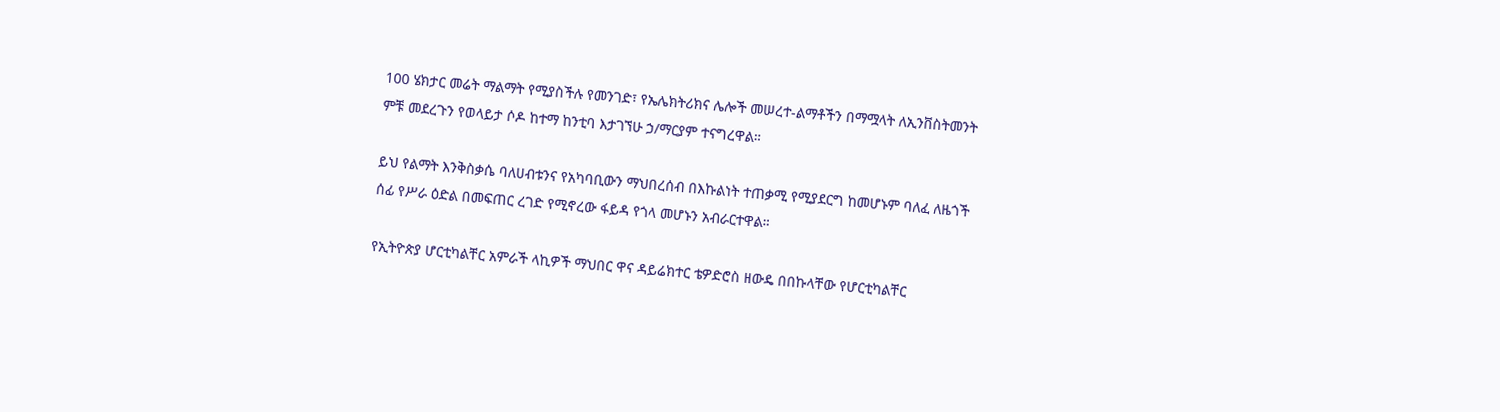100 ሄክታር መሬት ማልማት የሚያስችሉ የመንገድ፣ የኤሌክትሪክና ሌሎች መሠረተ-ልማቶችን በማሟላት ለኢንቨስትመንት ምቹ መደረጉን የወላይታ ሶዶ ከተማ ከንቲባ እታገኘሁ ኃ/ማርያም ተናግረዋል።

ይህ የልማት እንቅስቃሴ ባለሀብቱንና የአካባቢውን ማህበረሰብ በእኩልነት ተጠቃሚ የሚያደርግ ከመሆኑም ባለፈ ለዜጎች ሰፊ የሥራ ዕድል በመፍጠር ረገድ የሚኖረው ፋይዳ የጎላ መሆኑን አብራርተዋል።

የኢትዮጵያ ሆርቲካልቸር አምራች ላኪዎች ማህበር ዋና ዳይሬክተር ቴዎድሮስ ዘውዴ በበኩላቸው የሆርቲካልቸር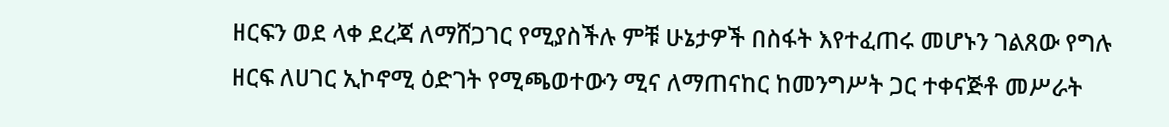ዘርፍን ወደ ላቀ ደረጃ ለማሸጋገር የሚያስችሉ ምቹ ሁኔታዎች በስፋት እየተፈጠሩ መሆኑን ገልጸው የግሉ ዘርፍ ለሀገር ኢኮኖሚ ዕድገት የሚጫወተውን ሚና ለማጠናከር ከመንግሥት ጋር ተቀናጅቶ መሥራት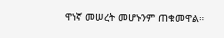ዋነኛ መሠረት መሆኑንም ጠቁመዋል።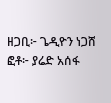ዘጋቢ፦ ጌዲዮን ነጋሸ
ፎቶ፦ ያሬድ አሰፋ